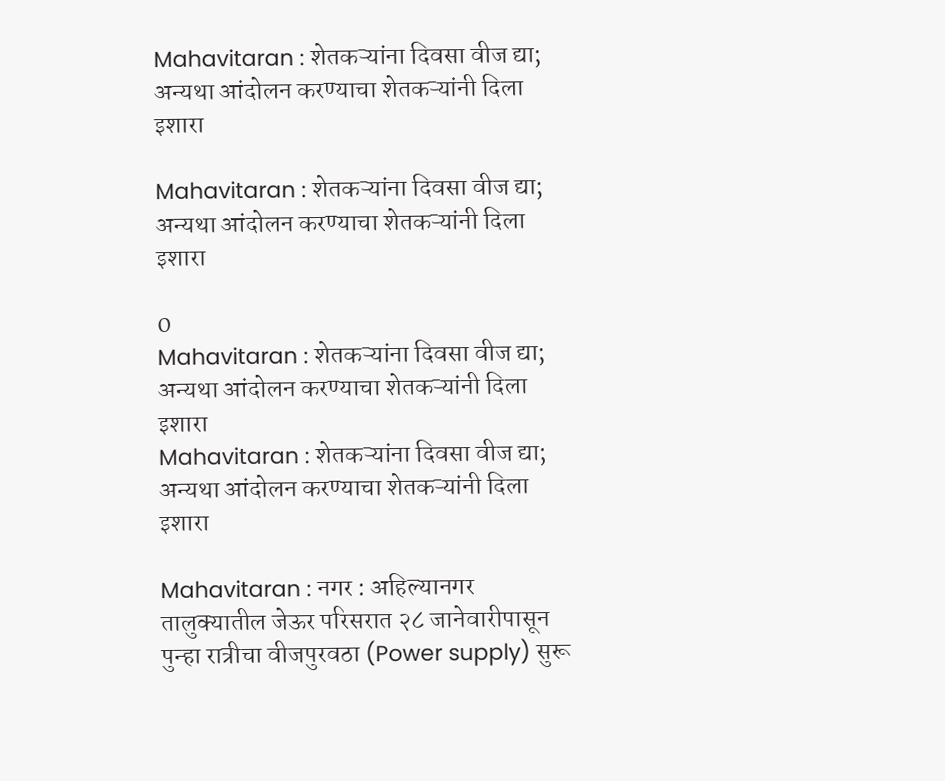Mahavitaran : शेतकऱ्यांना दिवसा वीज द्या; अन्यथा आंदोलन करण्याचा शेतकऱ्यांनी दिला इशारा

Mahavitaran : शेतकऱ्यांना दिवसा वीज द्या; अन्यथा आंदोलन करण्याचा शेतकऱ्यांनी दिला इशारा

0
Mahavitaran : शेतकऱ्यांना दिवसा वीज द्या; अन्यथा आंदोलन करण्याचा शेतकऱ्यांनी दिला इशारा
Mahavitaran : शेतकऱ्यांना दिवसा वीज द्या; अन्यथा आंदोलन करण्याचा शेतकऱ्यांनी दिला इशारा

Mahavitaran : नगर : अहिल्यानगर तालुक्यातील जेऊर परिसरात २८ जानेवारीपासून पुन्हा रात्रीचा वीजपुरवठा (Power supply) सुरू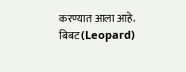करण्यात आला आहे. बिबट (Leopard)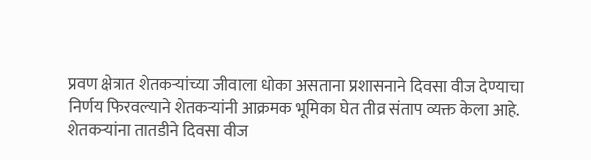प्रवण क्षेत्रात शेतकऱ्यांच्या जीवाला धोका असताना प्रशासनाने दिवसा वीज देण्याचा निर्णय फिरवल्याने शेतकऱ्यांनी आक्रमक भूमिका घेत तीव्र संताप व्यक्त केला आहे. शेतकऱ्यांना तातडीने दिवसा वीज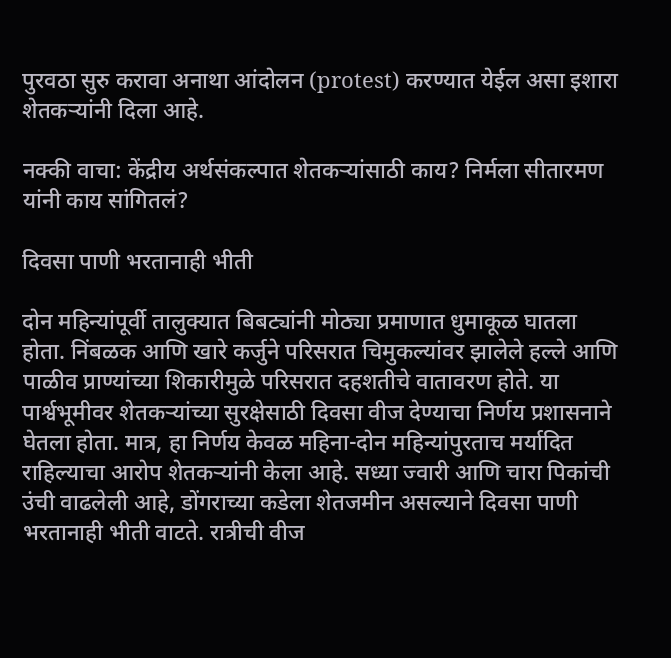पुरवठा सुरु करावा अनाथा आंदोलन (protest) करण्यात येईल असा इशारा शेतकऱ्यांनी दिला आहे.

नक्की वाचा: केंद्रीय अर्थसंकल्पात शेतकऱ्यांसाठी काय? निर्मला सीतारमण यांनी काय सांगितलं?

दिवसा पाणी भरतानाही भीती

दोन महिन्यांपूर्वी तालुक्यात बिबट्यांनी मोठ्या प्रमाणात धुमाकूळ घातला होता. निंबळक आणि खारे कर्जुने परिसरात चिमुकल्यांवर झालेले हल्ले आणि पाळीव प्राण्यांच्या शिकारीमुळे परिसरात दहशतीचे वातावरण होते. या पार्श्वभूमीवर शेतकऱ्यांच्या सुरक्षेसाठी दिवसा वीज देण्याचा निर्णय प्रशासनाने घेतला होता. मात्र, हा निर्णय केवळ महिना-दोन महिन्यांपुरताच मर्यादित राहिल्याचा आरोप शेतकऱ्यांनी केला आहे. सध्या ज्वारी आणि चारा पिकांची उंची वाढलेली आहे, डोंगराच्या कडेला शेतजमीन असल्याने दिवसा पाणी भरतानाही भीती वाटते. रात्रीची वीज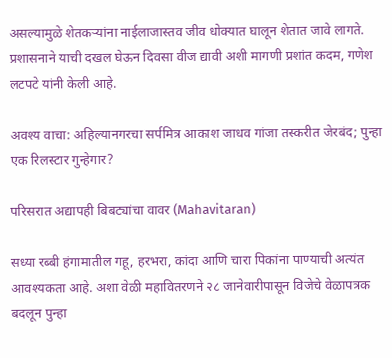असल्यामुळे शेतकऱ्यांना नाईलाजास्तव जीव धोक्यात घालून शेतात जावे लागते. प्रशासनाने याची दखल घेऊन दिवसा वीज द्यावी अशी मागणी प्रशांत कदम, गणेश लटपटे यांनी केली आहे.

अवश्य वाचा: अहिल्यानगरचा सर्पमित्र आकाश जाधव गांजा तस्करीत जेरबंद; पुन्हा एक रिलस्टार गुन्हेगार?

परिसरात अद्यापही बिबट्यांचा वावर (Mahavitaran)

सध्या रब्बी हंगामातील गहू, हरभरा, कांदा आणि चारा पिकांना पाण्याची अत्यंत आवश्यकता आहे. अशा वेळी महावितरणने २८ जानेवारीपासून विजेचे वेळापत्रक बदलून पुन्हा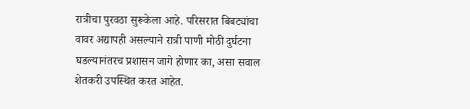रात्रीचा पुरवठा सुरूकेला आहे. परिसरात बिबट्यांचा वावर अद्यापही असल्याने रात्री पाणी मोठी दुर्घटना घडल्यानंतरच प्रशासन जागे होणार का, असा सवाल शेतकरी उपस्थित करत आहेत.